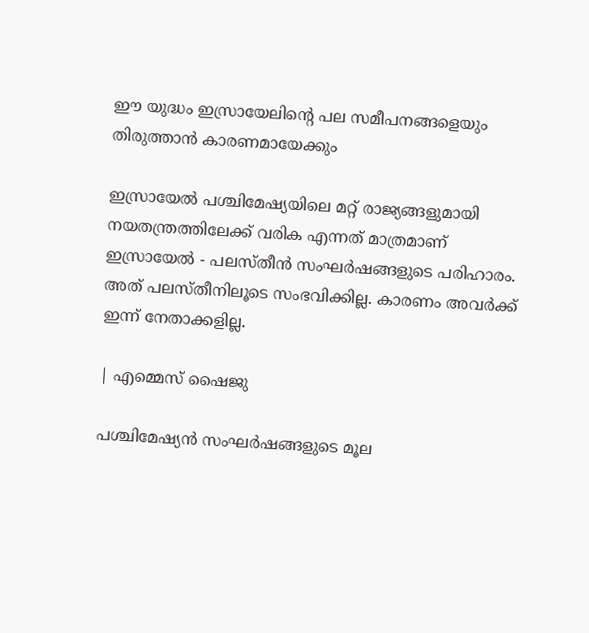ഈ യുദ്ധം ഇസ്രായേലിൻ്റെ പല സമീപനങ്ങളെയും തിരുത്താൻ കാരണമായേക്കും

ഇസ്രായേൽ പശ്ചിമേഷ്യയിലെ മറ്റ് രാജ്യങ്ങളുമായി നയതന്ത്രത്തിലേക്ക് വരിക എന്നത് മാത്രമാണ് ഇസ്രായേൽ - പലസ്തീൻ സംഘർഷങ്ങളുടെ പരിഹാരം. അത് പലസ്തീനിലൂടെ സംഭവിക്കില്ല. കാരണം അവർക്ക് ഇന്ന് നേതാക്കളില്ല.

| എമ്മെസ് ഷൈജു

പശ്ചിമേഷ്യൻ സംഘർഷങ്ങളുടെ മൂല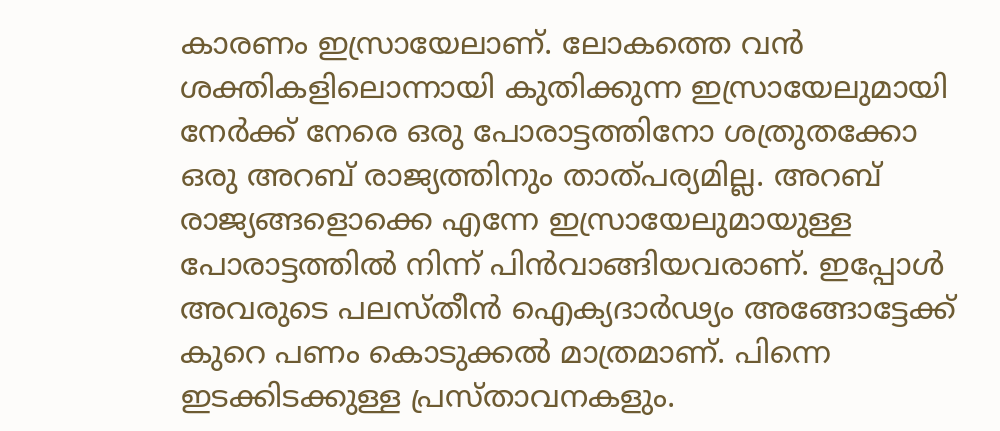കാരണം ഇസ്രായേലാണ്. ലോകത്തെ വൻ ശക്തികളിലൊന്നായി കുതിക്കുന്ന ഇസ്രായേലുമായി നേർക്ക് നേരെ ഒരു പോരാട്ടത്തിനോ ശത്രുതക്കോ ഒരു അറബ് രാജ്യത്തിനും താത്പര്യമില്ല. അറബ് രാജ്യങ്ങളൊക്കെ എന്നേ ഇസ്രായേലുമായുള്ള പോരാട്ടത്തിൽ നിന്ന് പിൻവാങ്ങിയവരാണ്. ഇപ്പോൾ അവരുടെ പലസ്തീൻ ഐക്യദാർഢ്യം അങ്ങോട്ടേക്ക് കുറെ പണം കൊടുക്കൽ മാത്രമാണ്. പിന്നെ ഇടക്കിടക്കുള്ള പ്രസ്താവനകളും.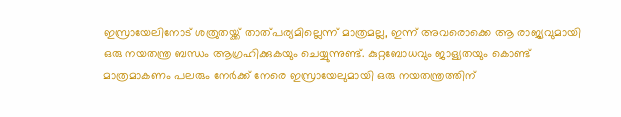ഇസ്രായേലിനോട് ശത്രുതയ്ക്ക് താത്പര്യമില്ലെന്ന് മാത്രമല്ല, ഇന്ന് അവരൊക്കെ ആ രാജ്യവുമായി ഒരു നയതന്ത്ര ബന്ധം ആഗ്രഹിക്കുകയും ചെയ്യുന്നുണ്ട്. കുറ്റബോധവും ജാള്യതയും കൊണ്ട് മാത്രമാകണം പലരും നേർക്ക് നേരെ ഇസ്രായേലുമായി ഒരു നയതന്ത്രത്തിന്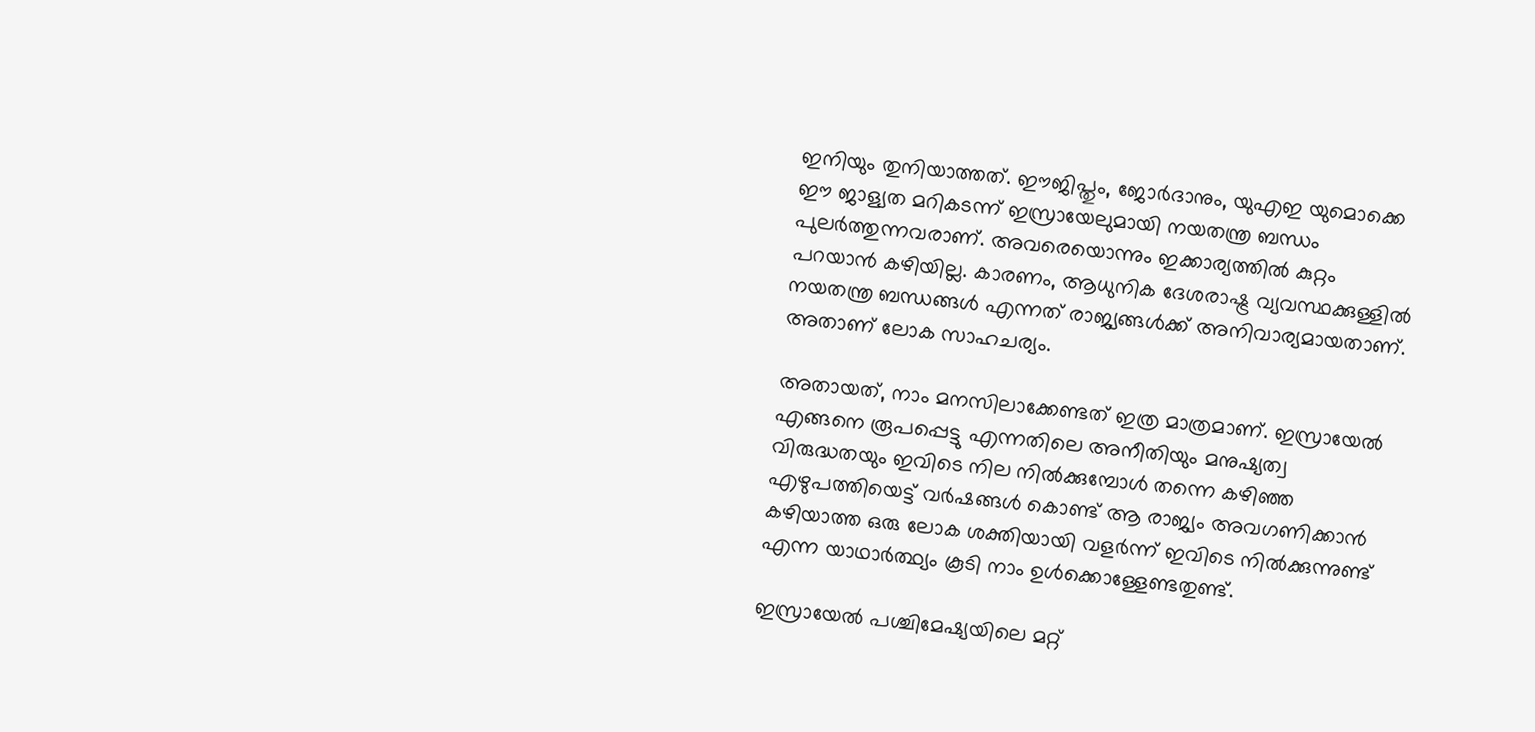ഇനിയും തുനിയാത്തത്. ഈജിപ്തും, ജോർദാനും, യുഎഇ യുമൊക്കെ ഈ ജാള്യത മറികടന്ന് ഇസ്രായേലുമായി നയതന്ത്ര ബന്ധം പുലർത്തുന്നവരാണ്. അവരെയൊന്നും ഇക്കാര്യത്തിൽ കുറ്റം പറയാൻ കഴിയില്ല. കാരണം, ആധുനിക ദേശരാഷ്ട്ര വ്യവസ്ഥക്കുള്ളിൽ നയതന്ത്ര ബന്ധങ്ങൾ എന്നത് രാജ്യങ്ങൾക്ക് അനിവാര്യമായതാണ്. അതാണ് ലോക സാഹചര്യം.

അതായത്, നാം മനസിലാക്കേണ്ടത് ഇത്ര മാത്രമാണ്. ഇസ്രായേൽ എങ്ങനെ രൂപപ്പെട്ടു എന്നതിലെ അനീതിയും മനുഷ്യത്വ വിരുദ്ധതയും ഇവിടെ നില നിൽക്കുമ്പോൾ തന്നെ കഴിഞ്ഞ എഴുപത്തിയെട്ട് വർഷങ്ങൾ കൊണ്ട് ആ രാജ്യം അവഗണിക്കാൻ കഴിയാത്ത ഒരു ലോക ശക്തിയായി വളർന്ന് ഇവിടെ നിൽക്കുന്നുണ്ട് എന്ന യാഥാർത്ഥ്യം കൂടി നാം ഉൾക്കൊള്ളേണ്ടതുണ്ട്.

ഇസ്രായേൽ പശ്ചിമേഷ്യയിലെ മറ്റ്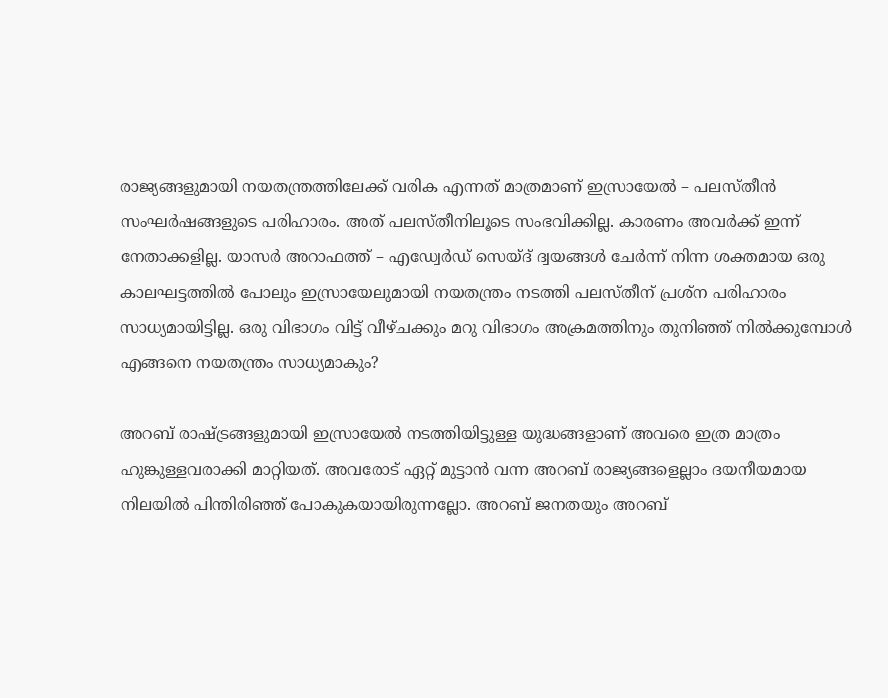രാജ്യങ്ങളുമായി നയതന്ത്രത്തിലേക്ക് വരിക എന്നത് മാത്രമാണ് ഇസ്രായേൽ – പലസ്തീൻ സംഘർഷങ്ങളുടെ പരിഹാരം. അത് പലസ്തീനിലൂടെ സംഭവിക്കില്ല. കാരണം അവർക്ക് ഇന്ന് നേതാക്കളില്ല. യാസർ അറാഫത്ത് – എഡ്വേർഡ് സെയ്ദ് ദ്വയങ്ങൾ ചേർന്ന് നിന്ന ശക്തമായ ഒരു കാലഘട്ടത്തിൽ പോലും ഇസ്രായേലുമായി നയതന്ത്രം നടത്തി പലസ്തീന് പ്രശ്ന പരിഹാരം സാധ്യമായിട്ടില്ല. ഒരു വിഭാഗം വിട്ട് വീഴ്ചക്കും മറു വിഭാഗം അക്രമത്തിനും തുനിഞ്ഞ് നിൽക്കുമ്പോൾ എങ്ങനെ നയതന്ത്രം സാധ്യമാകും?

അറബ് രാഷ്ട്രങ്ങളുമായി ഇസ്രായേൽ നടത്തിയിട്ടുള്ള യുദ്ധങ്ങളാണ് അവരെ ഇത്ര മാത്രം ഹുങ്കുള്ളവരാക്കി മാറ്റിയത്. അവരോട് ഏറ്റ് മുട്ടാൻ വന്ന അറബ് രാജ്യങ്ങളെല്ലാം ദയനീയമായ നിലയിൽ പിന്തിരിഞ്ഞ് പോകുകയായിരുന്നല്ലോ. അറബ് ജനതയും അറബ്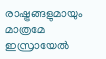രാഷ്ട്രങ്ങളുമായും മാത്രമേ ഇസ്രായേൽ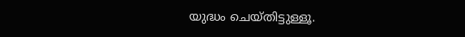യുദ്ധം ചെയ്തിട്ടുള്ളൂ.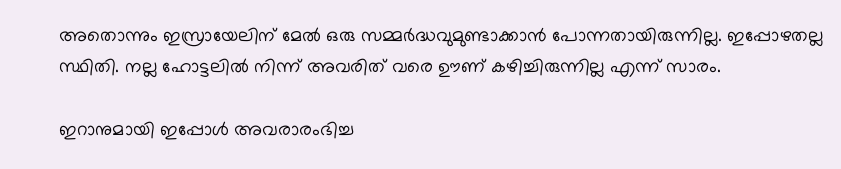അതൊന്നും ഇസ്രായേലിന് മേൽ ഒരു സമ്മർദ്ധവുമുണ്ടാക്കാൻ പോന്നതായിരുന്നില്ല. ഇപ്പോഴതല്ല സ്ഥിതി. നല്ല ഹോട്ടലിൽ നിന്ന് അവരിത് വരെ ഊണ് കഴിച്ചിരുന്നില്ല എന്ന് സാരം.

ഇറാനുമായി ഇപ്പോൾ അവരാരംഭിച്ച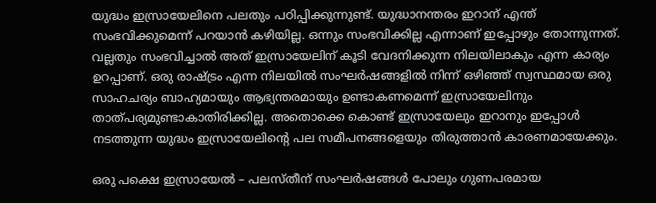യുദ്ധം ഇസ്രായേലിനെ പലതും പഠിപ്പിക്കുന്നുണ്ട്. യുദ്ധാനന്തരം ഇറാന് എന്ത് സംഭവിക്കുമെന്ന് പറയാൻ കഴിയില്ല. ഒന്നും സംഭവിക്കില്ല എന്നാണ് ഇപ്പോഴും തോന്നുന്നത്. വല്ലതും സംഭവിച്ചാൽ അത് ഇസ്രായേലിന് കൂടി വേദനിക്കുന്ന നിലയിലാകും എന്ന കാര്യം ഉറപ്പാണ്. ഒരു രാഷ്ട്രം എന്ന നിലയിൽ സംഘർഷങ്ങളിൽ നിന്ന് ഒഴിഞ്ഞ് സ്വസ്ഥമായ ഒരു സാഹചര്യം ബാഹ്യമായും ആഭ്യന്തരമായും ഉണ്ടാകണമെന്ന് ഇസ്രായേലിനും താത്പര്യമുണ്ടാകാതിരിക്കില്ല. അതൊക്കെ കൊണ്ട് ഇസ്രായേലും ഇറാനും ഇപ്പോൾ നടത്തുന്ന യുദ്ധം ഇസ്രായേലിൻ്റെ പല സമീപനങ്ങളെയും തിരുത്താൻ കാരണമായേക്കും.

ഒരു പക്ഷെ ഇസ്രായേൽ – പലസ്തീന് സംഘർഷങ്ങൾ പോലും ഗുണപരമായ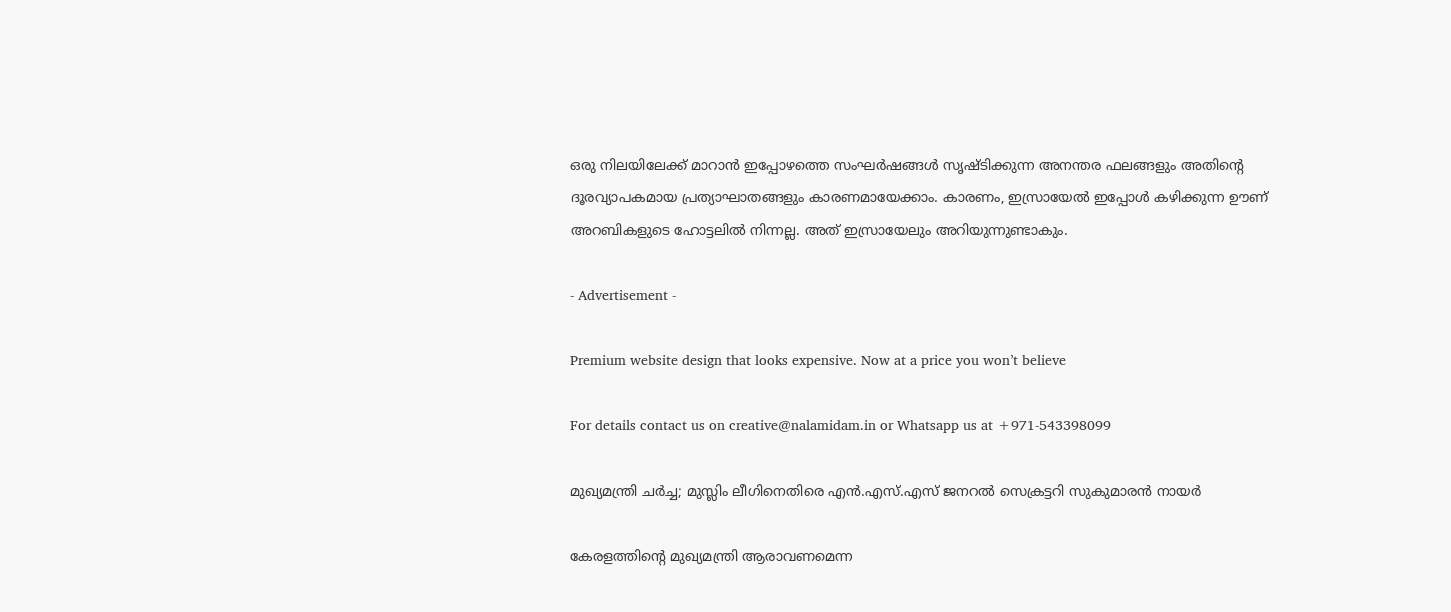ഒരു നിലയിലേക്ക് മാറാൻ ഇപ്പോഴത്തെ സംഘർഷങ്ങൾ സൃഷ്ടിക്കുന്ന അനന്തര ഫലങ്ങളും അതിൻ്റെ ദൂരവ്യാപകമായ പ്രത്യാഘാതങ്ങളും കാരണമായേക്കാം. കാരണം, ഇസ്രായേൽ ഇപ്പോൾ കഴിക്കുന്ന ഊണ് അറബികളുടെ ഹോട്ടലിൽ നിന്നല്ല. അത് ഇസ്രായേലും അറിയുന്നുണ്ടാകും.

- Advertisement -

Premium website design that looks expensive. Now at a price you won’t believe

For details contact us on creative@nalamidam.in or Whatsapp us at +971-543398099

മുഖ്യമന്ത്രി ചര്‍ച്ച; മുസ്ലിം ലീഗിനെതിരെ എന്‍.എസ്.എസ് ജനറല്‍ സെക്രട്ടറി സുകുമാരന്‍ നായര്‍

കേരളത്തിന്‍റെ മുഖ്യമന്ത്രി ആരാവണമെന്ന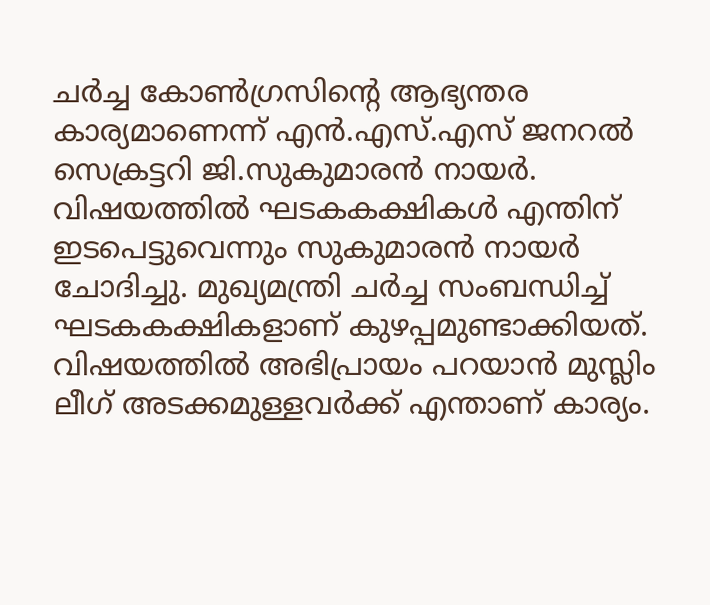ചര്‍ച്ച കോണ്‍ഗ്രസിൻ്റെ ആഭ്യന്തര കാര്യമാണെന്ന് എന്‍.എസ്.എസ് ജനറല്‍ സെക്രട്ടറി ജി.സുകുമാരന്‍ നായര്‍. വിഷയത്തില്‍ ഘടകകക്ഷികള്‍ എന്തിന് ഇടപെട്ടുവെന്നും സുകുമാരന്‍ നായര്‍ ചോദിച്ചു. മുഖ്യമന്ത്രി ചര്‍ച്ച സംബന്ധിച്ച് ഘടകകക്ഷികളാണ് കുഴപ്പമുണ്ടാക്കിയത്. വിഷയത്തില്‍ അഭിപ്രായം പറയാന്‍ മുസ്ലിം ലീഗ് അടക്കമുള്ളവര്‍ക്ക് എന്താണ് കാര്യം.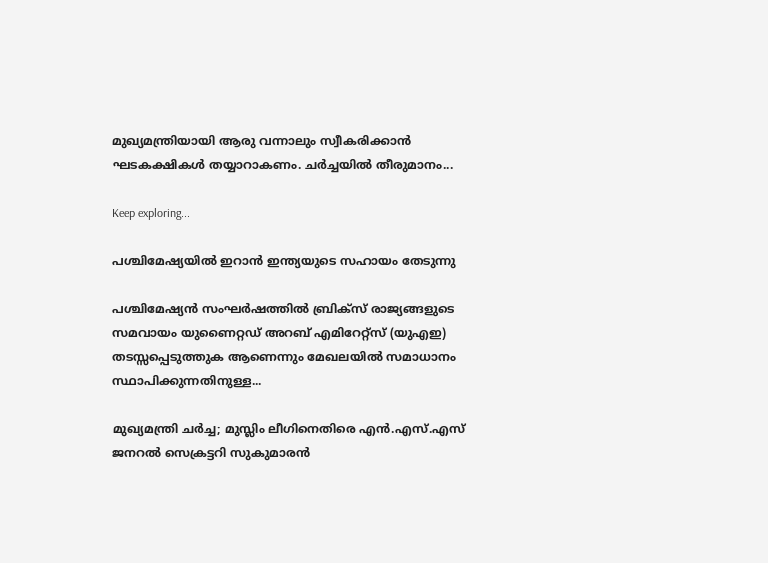മുഖ്യമന്ത്രിയായി ആരു വന്നാലും സ്വീകരിക്കാന്‍ ഘടകക്ഷികള്‍ തയ്യാറാകണം. ചര്‍ച്ചയില്‍ തീരുമാനം...

Keep exploring...

പശ്ചിമേഷ്യയിൽ ഇറാൻ ഇന്ത്യയുടെ സഹായം തേടുന്നു

പശ്ചിമേഷ്യൻ സംഘർഷത്തിൽ ബ്രിക്‌സ് രാജ്യങ്ങളുടെ സമവായം യുണൈറ്റഡ് അറബ് എമിറേറ്റ്‌സ് (യുഎഇ) തടസ്സപ്പെടുത്തുക ആണെന്നും മേഖലയിൽ സമാധാനം സ്ഥാപിക്കുന്നതിനുള്ള...

മുഖ്യമന്ത്രി ചര്‍ച്ച; മുസ്ലിം ലീഗിനെതിരെ എന്‍.എസ്.എസ് ജനറല്‍ സെക്രട്ടറി സുകുമാരന്‍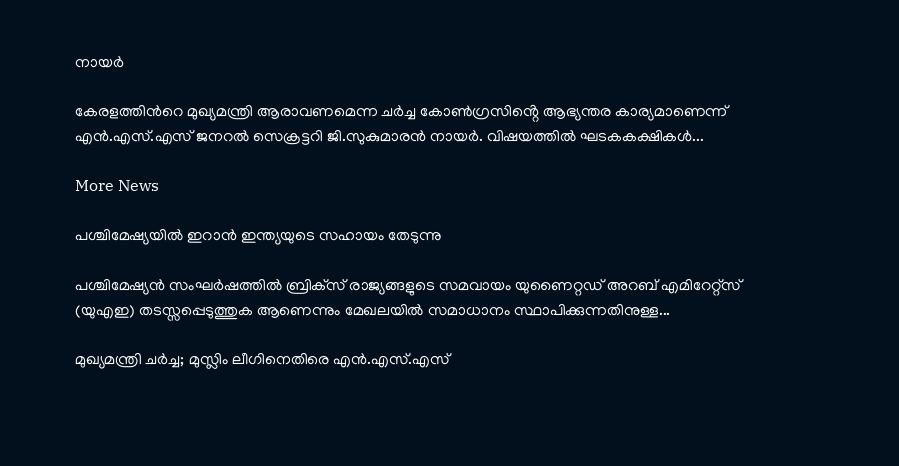നായര്‍

കേരളത്തിന്‍റെ മുഖ്യമന്ത്രി ആരാവണമെന്ന ചര്‍ച്ച കോണ്‍ഗ്രസിൻ്റെ ആഭ്യന്തര കാര്യമാണെന്ന് എന്‍.എസ്.എസ് ജനറല്‍ സെക്രട്ടറി ജി.സുകുമാരന്‍ നായര്‍. വിഷയത്തില്‍ ഘടകകക്ഷികള്‍...

More News

പശ്ചിമേഷ്യയിൽ ഇറാൻ ഇന്ത്യയുടെ സഹായം തേടുന്നു

പശ്ചിമേഷ്യൻ സംഘർഷത്തിൽ ബ്രിക്‌സ് രാജ്യങ്ങളുടെ സമവായം യുണൈറ്റഡ് അറബ് എമിറേറ്റ്‌സ് (യുഎഇ) തടസ്സപ്പെടുത്തുക ആണെന്നും മേഖലയിൽ സമാധാനം സ്ഥാപിക്കുന്നതിനുള്ള...

മുഖ്യമന്ത്രി ചര്‍ച്ച; മുസ്ലിം ലീഗിനെതിരെ എന്‍.എസ്.എസ്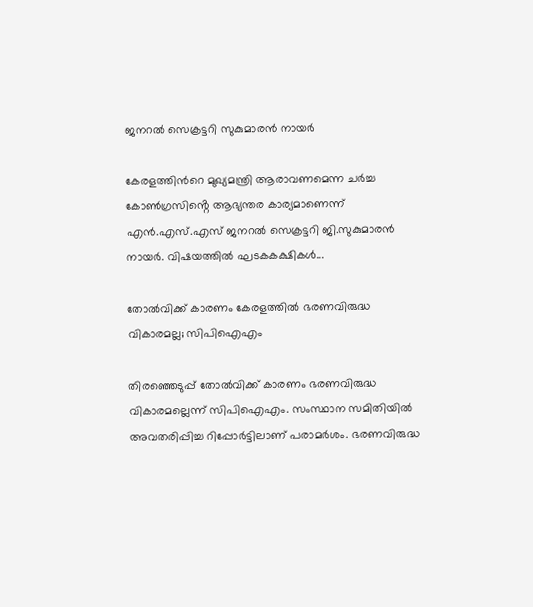ജനറല്‍ സെക്രട്ടറി സുകുമാരന്‍ നായര്‍

കേരളത്തിന്‍റെ മുഖ്യമന്ത്രി ആരാവണമെന്ന ചര്‍ച്ച കോണ്‍ഗ്രസിൻ്റെ ആഭ്യന്തര കാര്യമാണെന്ന് എന്‍.എസ്.എസ് ജനറല്‍ സെക്രട്ടറി ജി.സുകുമാരന്‍ നായര്‍. വിഷയത്തില്‍ ഘടകകക്ഷികള്‍...

തോൽവിക്ക് കാരണം കേരളത്തിൽ ഭരണവിരുദ്ധ വികാരമല്ല; സിപിഐഎം

തിരഞ്ഞെടുപ്പ് തോൽവിക്ക് കാരണം ഭരണവിരുദ്ധ വികാരമല്ലെന്ന് സിപിഐഎം. സംസ്ഥാന സമിതിയിൽ അവതരിപ്പിച്ച റിപ്പോർട്ടിലാണ് പരാമർശം. ഭരണവിരുദ്ധ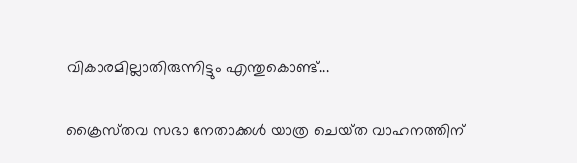വികാരമില്ലാതിരുന്നിട്ടും എന്തുകൊണ്ട്...

ക്രൈസ്‌തവ സഭാ നേതാക്കള്‍ യാത്ര ചെയ്‌ത വാഹനത്തിന്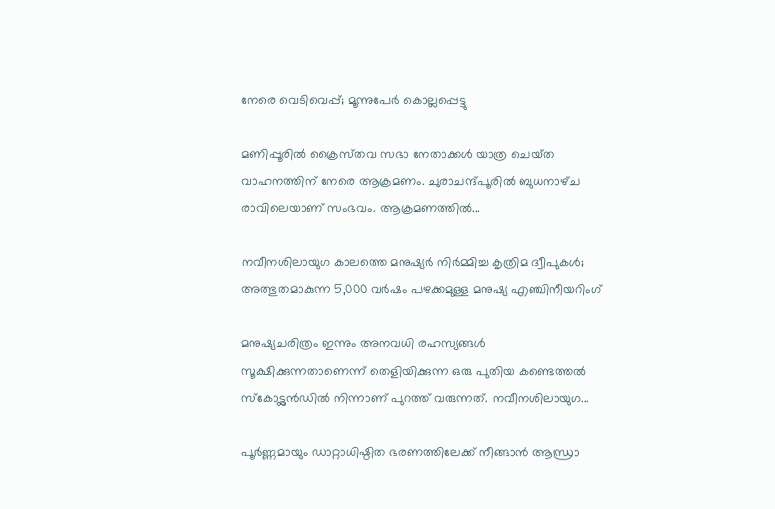നേരെ വെടിവെപ്പ്; മൂന്നുപേര്‍ കൊല്ലപ്പെട്ടു

മണിപ്പൂരില്‍ ക്രൈസ്‌തവ സഭാ നേതാക്കള്‍ യാത്ര ചെയ്‌ത വാഹനത്തിന് നേരെ ആക്രമണം. ചുരാചന്ദ്പൂരില്‍ ബുധനാഴ്‌ച രാവിലെയാണ് സംഭവം. ആക്രമണത്തില്‍...

നവീനശിലായുഗ കാലത്തെ മനുഷ്യർ നിർമ്മിച്ച കൃത്രിമ ദ്വീപുകൾ; അത്ഭുതമാകുന്ന 5,000 വർഷം പഴക്കമുള്ള മനുഷ്യ എഞ്ചിനീയറിംഗ്

മനുഷ്യചരിത്രം ഇന്നും അനവധി രഹസ്യങ്ങൾ സൂക്ഷിക്കുന്നതാണെന്ന് തെളിയിക്കുന്ന ഒരു പുതിയ കണ്ടെത്തൽ സ്കോട്ട്ലൻഡിൽ നിന്നാണ് പുറത്ത് വരുന്നത്. നവീനശിലായുഗ...

പൂർണ്ണമായും ഡാറ്റാധിഷ്ഠിത ഭരണത്തിലേക്ക് നീങ്ങാൻ ആന്ധ്രാ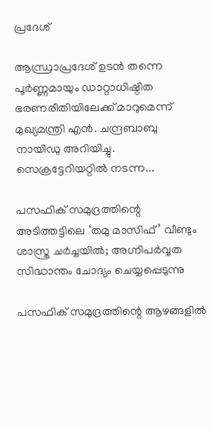പ്രദേശ്

ആന്ധ്രാപ്രദേശ് ഉടൻ തന്നെ പൂർണ്ണമായും ഡാറ്റാധിഷ്ഠിത ഭരണരീതിയിലേക്ക് മാറുമെന്ന് മുഖ്യമന്ത്രി എൻ. ചന്ദ്രബാബു നായിഡു അറിയിച്ചു. സെക്രട്ടേറിയറ്റിൽ നടന്ന...

പസഫിക് സമുദ്രത്തിന്റെ അടിത്തട്ടിലെ ‘തമു മാസിഫ്’ വീണ്ടും ശാസ്ത്ര ചർച്ചയിൽ; അഗ്നിപർവ്വത സിദ്ധാന്തം ചോദ്യം ചെയ്യപ്പെടുന്നു

പസഫിക് സമുദ്രത്തിന്റെ ആഴങ്ങളിൽ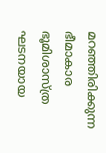മറഞ്ഞിരിക്കുന്ന ഭീമാകാര ഭൂമിശാസ്ത്ര ഘടനയായ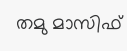തമു മാസിഫ്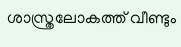ശാസ്ത്രലോകത്ത് വീണ്ടും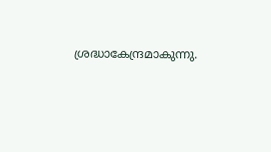ശ്രദ്ധാകേന്ദ്രമാകുന്നു.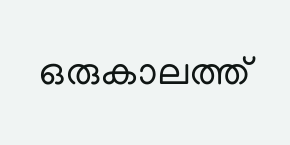ഒരുകാലത്ത്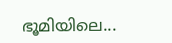ഭൂമിയിലെ...